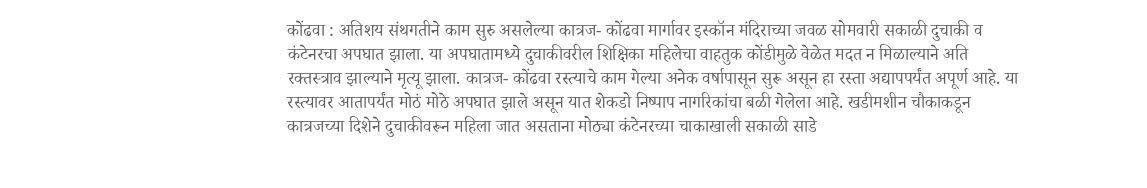कोंढवा : अतिशय संथगतीने काम सुरु असलेल्या कात्रज- कोंढवा मार्गावर इस्कॉन मंदिराच्या जवळ सोमवारी सकाळी दुचाकी व कंटेनरचा अपघात झाला. या अपघातामध्ये दुचाकीवरील शिक्षिका महिलेचा वाहतुक कोंडीमुळे वेळेत मदत न मिळाल्याने अति रक्तस्त्राव झाल्याने मृत्यू झाला. कात्रज- कोंढवा रस्त्याचे काम गेल्या अनेक वर्षापासून सुरू असून हा रस्ता अद्यापपर्यंत अपूर्ण आहे. या रस्त्यावर आतापर्यंत मोठं मोठे अपघात झाले असून यात शेकडो निष्पाप नागरिकांचा बळी गेलेला आहे. खडीमशीन चौकाकडून कात्रजच्या दिशेने दुचाकीवरून महिला जात असताना मोठ्या कंटेनरच्या चाकाखाली सकाळी साडे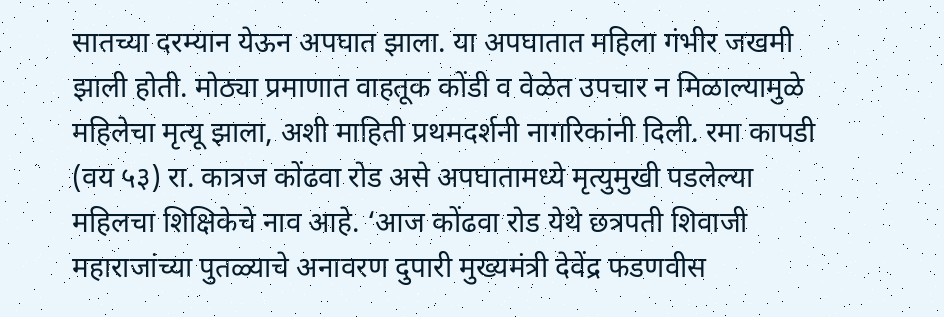सातच्या दरम्यान येऊन अपघात झाला. या अपघातात महिला गंभीर जखमी झाली होती. मोठ्या प्रमाणात वाहतूक कोंडी व वेळेत उपचार न मिळाल्यामुळे महिलेचा मृत्यू झाला, अशी माहिती प्रथमदर्शनी नागरिकांनी दिली. रमा कापडी (वय ५३) रा. कात्रज कोंढवा रोड असे अपघातामध्ये मृत्युमुखी पडलेल्या महिलचा शिक्षिकेचे नाव आहे. ‘आज कोंढवा रोड येथे छत्रपती शिवाजी महाराजांच्या पुतळ्याचे अनावरण दुपारी मुख्यमंत्री देवेंद्र फडणवीस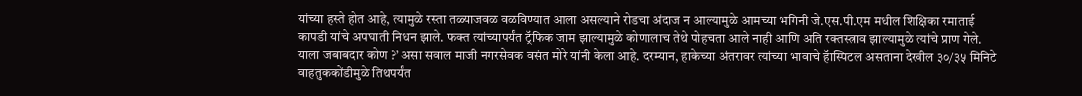यांच्या हस्ते होत आहे, त्यामुळे रस्ता तळ्याजवळ वळविण्यात आला असल्याने रोडचा अंदाज न आल्यामुळे आमच्या भगिनी जे.एस.पी.एम मधील शिक्षिका रमाताई कापडी यांचे अपघाती निधन झाले. फक्त त्यांच्यापर्यंत ट्रॅफिक जाम झाल्यामुळे कोणालाच तेथे पोहचता आले नाही आणि अति रक्तस्त्राव झाल्यामुळे त्यांचे प्राण गेले. याला जबाबदार कोण ?’ असा सवाल माजी नगरसेवक वसंत मोरे यांनी केला आहे. दरम्यान, हाकेच्या अंतरावर त्यांच्या भावाचे हॅास्पिटल असताना देखील ३०/३५ मिनिटे वाहतुककोंडीमुळे तिथपर्यंत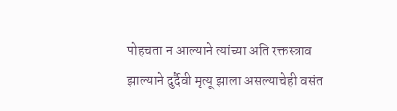पोहचता न आल्याने त्यांच्या अति रक्तस्त्राव झाल्याने दुर्दैवी मृत्यू झाला असल्याचेही वसंत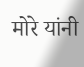मोरे यांनी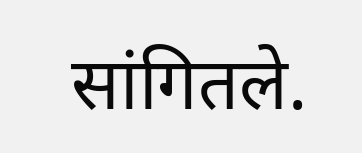सांगितले.